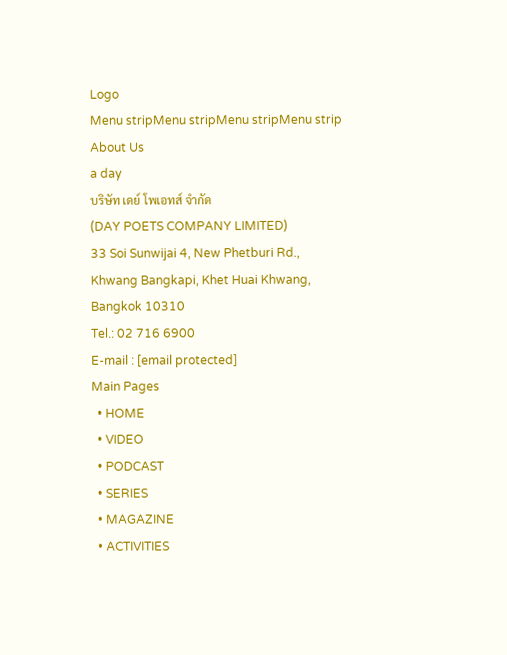Logo
Menu stripMenu stripMenu stripMenu strip
About Us
a day
บริษัท เดย์ โพเอทส์ จำกัด
(DAY POETS COMPANY LIMITED)
33 Soi Sunwijai 4, New Phetburi Rd.,
Khwang Bangkapi, Khet Huai Khwang,
Bangkok 10310
Tel.: 02 716 6900
E-mail : [email protected]
Main Pages
  • HOME
  • VIDEO
  • PODCAST
  • SERIES
  • MAGAZINE
  • ACTIVITIES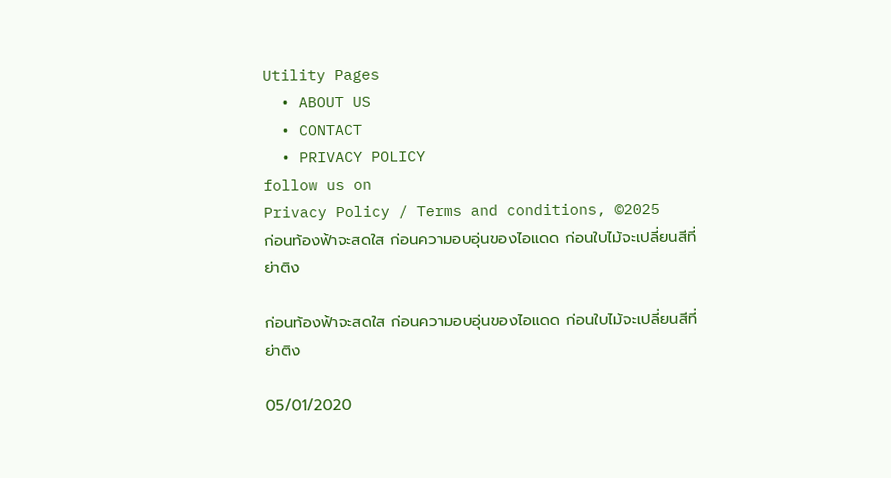Utility Pages
  • ABOUT US
  • CONTACT
  • PRIVACY POLICY
follow us on
Privacy Policy / Terms and conditions, ©2025
ก่อนท้องฟ้าจะสดใส ก่อนความอบอุ่นของไอแดด ก่อนใบไม้จะเปลี่ยนสีที่ย่าติง

ก่อนท้องฟ้าจะสดใส ก่อนความอบอุ่นของไอแดด ก่อนใบไม้จะเปลี่ยนสีที่ย่าติง

05/01/2020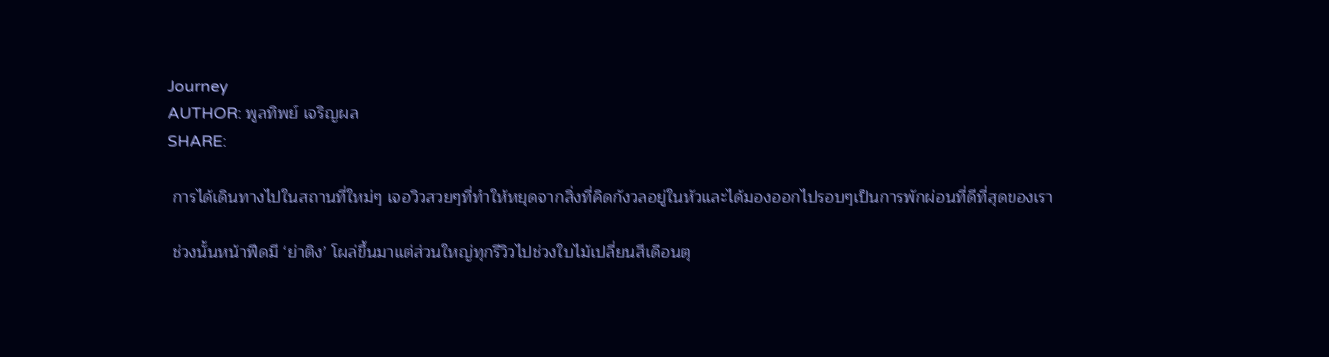Journey
AUTHOR: พูลทิพย์ เจริญผล
SHARE:

 การได้เดินทางไปในสถานที่ใหม่ๆ เจอวิวสวยๆที่ทำให้หยุดจากสิ่งที่คิดกังวลอยู่ในหัวและได้มองออกไปรอบๆเป็นการพักผ่อนที่ดีที่สุดของเรา

 ช่วงนั้นหน้าฟีดมี ‘ย่าติง’ โผล่ขึ้นมาแต่ส่วนใหญ่ทุกรีวิวไปช่วงใบไม้เปลี่ยนสีเดือนตุ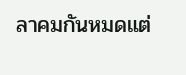ลาคมกันหมดแต่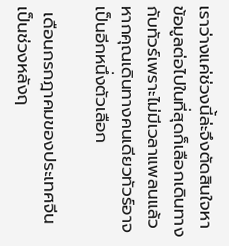เราว่างแค่ช่วงนี้ล่ะจึงตัดสินใจหาข้อมูลต่อไปในที่สุดก็เลือกเดินทางกับทัวร์เพราะไม่มีเวลาแพลนแล้วหากคุณเดินทางคนเดียวทัวร์อาจเป็นอีกหนึ่งตัวเลือก

 เดือนกรกฎาคมของประเทศจีนเป็นช่วงหลังฤ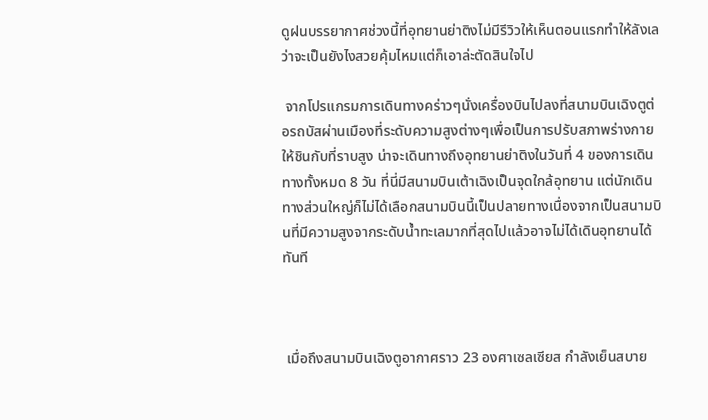ดูฝนบรรยากาศช่วงนี้ที่อุทยานย่าติงไม่มีรีวิวให้เห็นตอนแรกทำให้ลังเลว่าจะเป็นยังไงสวยคุ้มไหมแต่ก็เอาล่ะตัดสินใจไป

 จากโปรแกรมการเดินทางคร่าวๆนั่งเครื่องบินไปลงที่สนามบินเฉิงตูต่อรถบัสผ่านเมืองที่ระดับความสูงต่างๆเพื่อเป็นการปรับสภาพร่างกายให้ชินกับที่ราบสูง น่าจะเดินทางถึงอุทยานย่าติงในวันที่ 4 ของการเดินทางทั้งหมด 8 วัน ที่นี่มีสนามบินเต้าเฉิงเป็นจุดใกล้อุทยาน แต่นักเดินทางส่วนใหญ่ก็ไม่ได้เลือกสนามบินนี้เป็นปลายทางเนื่องจากเป็นสนามบินที่มีความสูงจากระดับน้ำทะเลมากที่สุดไปแล้วอาจไม่ได้เดินอุทยานได้ทันที



 เมื่อถึงสนามบินเฉิงตูอากาศราว 23 องศาเซลเซียส กำลังเย็นสบาย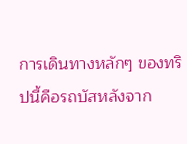การเดินทางหลักๆ ของทริปนี้คือรถบัสหลังจาก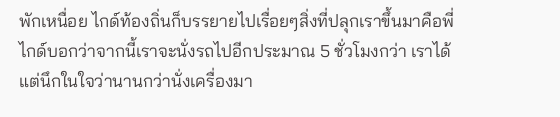พักเหนื่อย ไกด์ท้องถิ่นก็บรรยายไปเรื่อยๆสิ่งที่ปลุกเราขึ้นมาคือพี่ไกด์บอกว่าจากนี้เราจะนั่งรถไปอีกประมาณ 5 ชั่วโมงกว่า เราได้แต่นึกในใจว่านานกว่านั่งเครื่องมา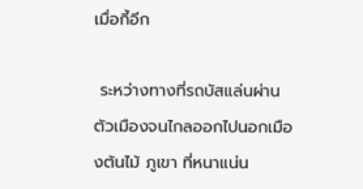เมื่อกี้อีก

 ระหว่างทางที่รถบัสแล่นผ่านตัวเมืองจนไกลออกไปนอกเมืองต้นไม้ ภูเขา ที่หนาแน่น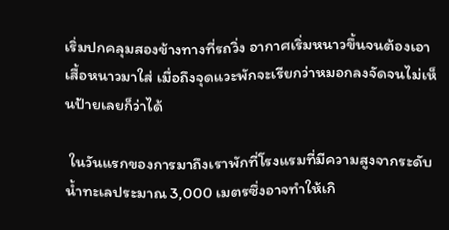เริ่มปกคลุมสองข้างทางที่รถวิ่ง อากาศเริ่มหนาวขึ้นจนต้องเอาเสื้อหนาวมาใส่ เมื่อถึงจุดแวะพักจะเรียกว่าหมอกลงจัดจนไม่เห็นป้ายเลยก็ว่าได้

 ในวันแรกของการมาถึงเราพักที่โรงแรมที่มีความสูงจากระดับน้ำทะเลประมาณ 3,000 เมตรซึ่งอาจทำให้เกิ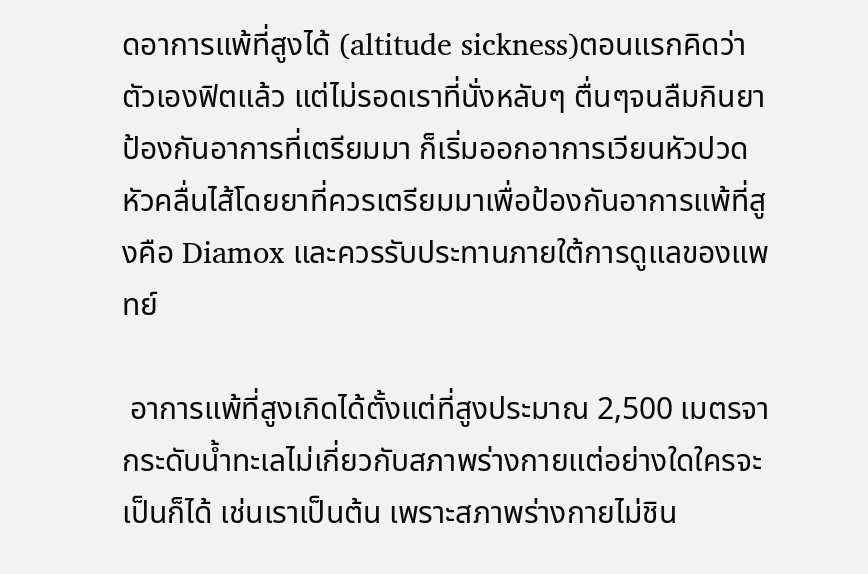ดอาการแพ้ที่สูงได้ (altitude sickness)ตอนแรกคิดว่าตัวเองฟิตแล้ว แต่ไม่รอดเราที่นั่งหลับๆ ตื่นๆจนลืมกินยาป้องกันอาการที่เตรียมมา ก็เริ่มออกอาการเวียนหัวปวดหัวคลื่นไส้โดยยาที่ควรเตรียมมาเพื่อป้องกันอาการแพ้ที่สูงคือ Diamox และควรรับประทานภายใต้การดูแลของแพทย์

 อาการแพ้ที่สูงเกิดได้ตั้งแต่ที่สูงประมาณ 2,500 เมตรจากระดับน้ำทะเลไม่เกี่ยวกับสภาพร่างกายแต่อย่างใดใครจะเป็นก็ได้ เช่นเราเป็นต้น เพราะสภาพร่างกายไม่ชิน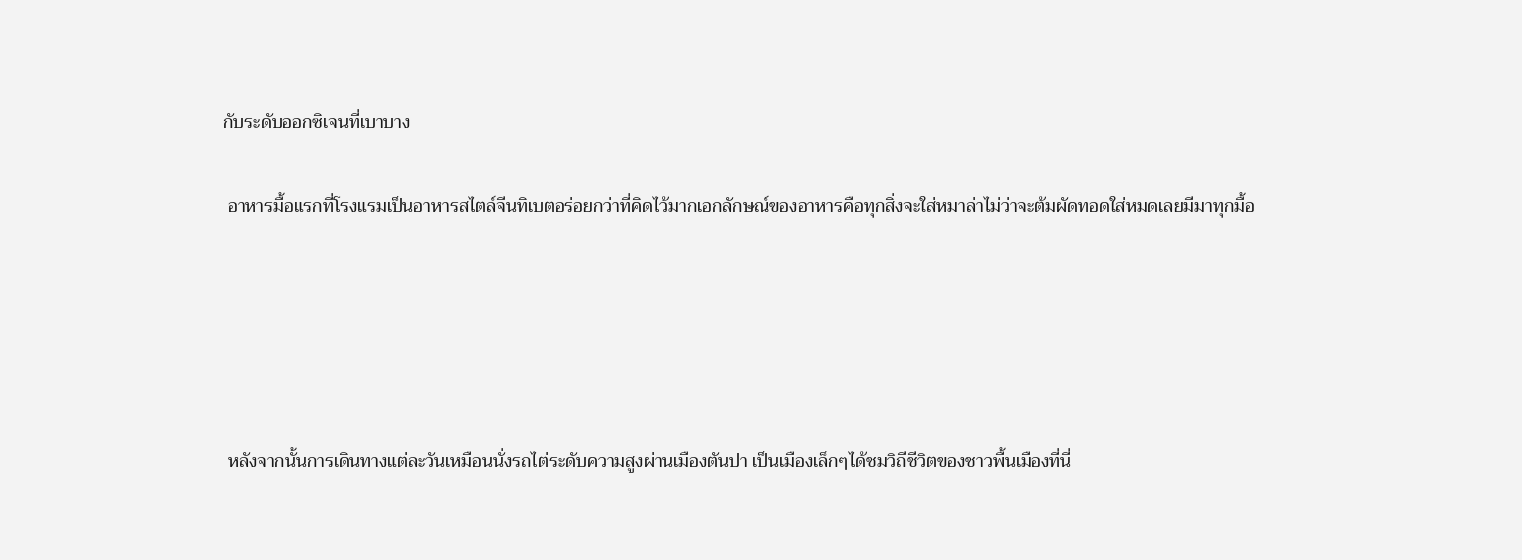กับระดับออกซิเจนที่เบาบาง

 อาหารมื้อแรกที่โรงแรมเป็นอาหารสไตล์จีนทิเบตอร่อยกว่าที่คิดไว้มากเอกลักษณ์ของอาหารคือทุกสิ่งจะใส่หมาล่าไม่ว่าจะต้มผัดทอดใส่หมดเลยมีมาทุกมื้อ





 หลังจากนั้นการเดินทางแต่ละวันเหมือนนั่งรถไต่ระดับความสูงผ่านเมืองตันปา เป็นเมืองเล็กๆได้ชมวิถีชีวิตของชาวพื้นเมืองที่นี่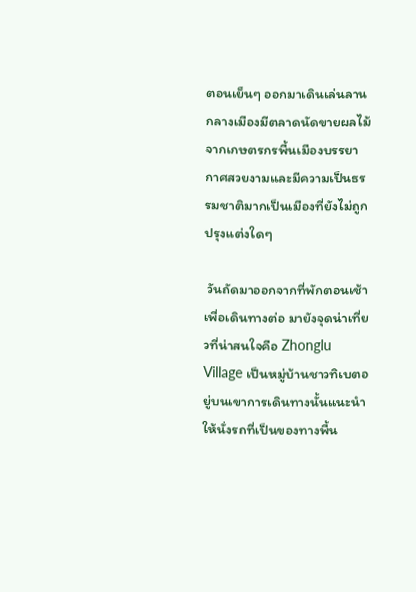ตอนเย็นๆ ออกมาเดินเล่นลานกลางเมืองมีตลาดนัดขายผลไม้จากเกษตรกรพื้นเมืองบรรยากาศสวยงามและมีความเป็นธรรมชาติมากเป็นเมืองที่ยังไม่ถูกปรุงแต่งใดๆ

 วันถัดมาออกจากที่พักตอนเช้าเพื่อเดินทางต่อ มายังจุดน่าเที่ยวที่น่าสนใจคือ Zhonglu Village เป็นหมู่บ้านชาวทิเบตอยู่บนเขาการเดินทางนั้นแนะนำให้นั่งรถที่เป็นของทางพื้น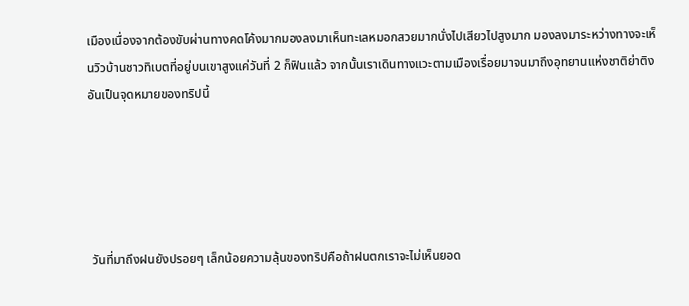เมืองเนื่องจากต้องขับผ่านทางคดโค้งมากมองลงมาเห็นทะเลหมอกสวยมากนั่งไปเสียวไปสูงมาก มองลงมาระหว่างทางจะเห็นวิวบ้านชาวทิเบตที่อยู่บนเขาสูงแค่วันที่ 2 ก็ฟินแล้ว จากนั้นเราเดินทางแวะตามเมืองเรื่อยมาจนมาถึงอุทยานแห่งชาติย่าติงอันเป็นจุดหมายของทริปนี้





 วันที่มาถึงฝนยังปรอยๆ เล็กน้อยความลุ้นของทริปคือถ้าฝนตกเราจะไม่เห็นยอด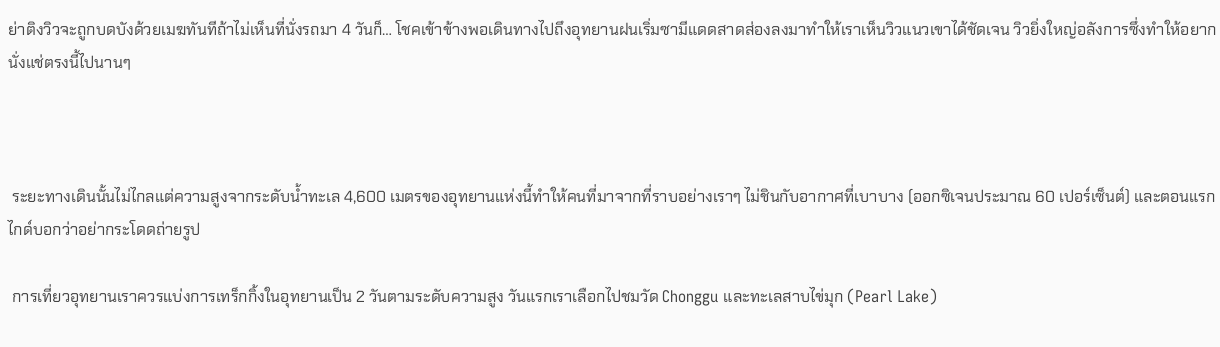ย่าติงวิวจะถูกบดบังด้วยเมฆทันทีถ้าไม่เห็นที่นั่งรถมา 4 วันก็… โชคเข้าข้างพอเดินทางไปถึงอุทยานฝนเริ่มซามีแดดสาดส่องลงมาทำให้เราเห็นวิวแนวเขาได้ชัดเจน วิวยิ่งใหญ่อลังการซึ่งทำให้อยากนั่งแช่ตรงนี้ไปนานๆ



 ระยะทางเดินนั้นไม่ไกลแต่ความสูงจากระดับน้ำทะเล 4,600 เมตรของอุทยานแห่งนี้ทำให้คนที่มาจากที่ราบอย่างเราๆ ไม่ชินกับอากาศที่เบาบาง (ออกซิเจนประมาณ 60 เปอร์เซ็นต์) และตอนแรกไกด์บอกว่าอย่ากระโดดถ่ายรูป

 การเที่ยวอุทยานเราควรแบ่งการเทร็กกิ้งในอุทยานเป็น 2 วันตามระดับความสูง วันแรกเราเลือกไปชมวัด Chonggu และทะเลสาบไข่มุก (Pearl Lake)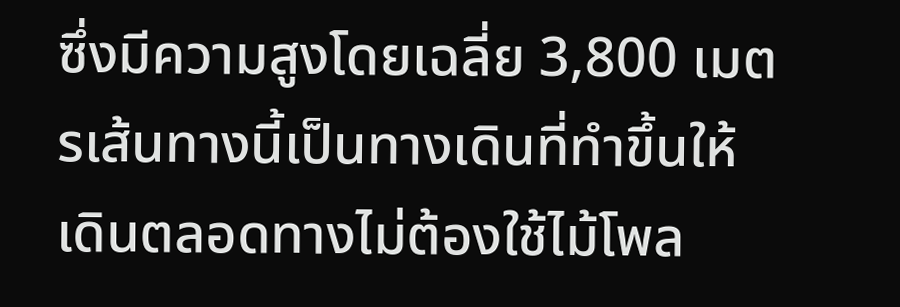ซึ่งมีความสูงโดยเฉลี่ย 3,800 เมตรเส้นทางนี้เป็นทางเดินที่ทำขึ้นให้เดินตลอดทางไม่ต้องใช้ไม้โพล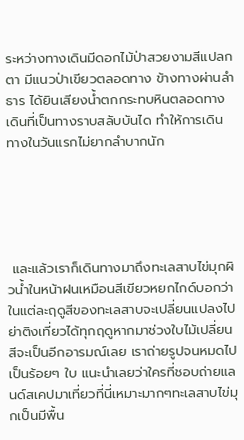ระหว่างทางเดินมีดอกไม้ป่าสวยงามสีแปลกตา มีแนวป่าเขียวตลอดทาง ข้างทางผ่านลำธาร ได้ยินเสียงน้ำตกกระทบหินตลอดทางเดินที่เป็นทางราบสลับบันได ทำให้การเดินทางในวันแรกไม่ยากลำบากนัก





 และแล้วเราก็เดินทางมาถึงทะเลสาบไข่มุกผิวน้ำในหน้าฝนเหมือนสีเขียวหยกไกด์บอกว่าในแต่ละฤดูสีของทะเลสาบจะเปลี่ยนแปลงไปย่าติงเที่ยวได้ทุกฤดูหากมาช่วงใบไม้เปลี่ยนสีจะเป็นอีกอารมณ์เลย เราถ่ายรูปจนหมดไปเป็นร้อยๆ ใบ แนะนำเลยว่าใครที่ชอบถ่ายแลนด์สเคปมาเที่ยวที่นี่เหมาะมากๆทะเลสาบไข่มุกเป็นมีพื้น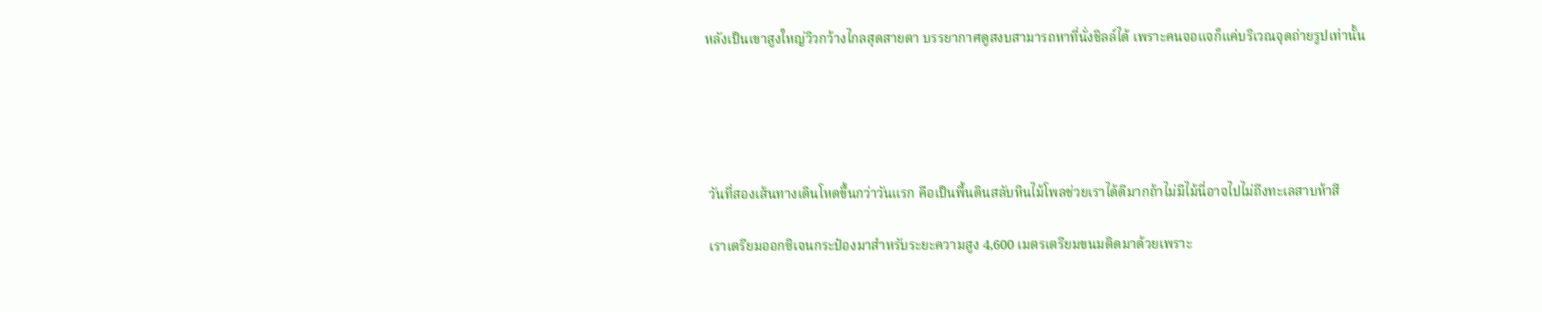หลังเป็นเขาสูงใหญ่วิวกว้างไกลสุดสายตา บรรยากาศดูสงบสามารถหาที่นั่งชิลล์ได้ เพราะคนจอแจก็แค่บริเวณจุดถ่ายรูปเท่านั้น





 วันที่สองเส้นทางเดินโหดขึ้นกว่าวันแรก คือเป็นพื้นดินสลับหินไม้โพลช่วยเราได้ดีมากถ้าไม่มีไม้นี่อาจไปไม่ถึงทะเลสาบห้าสี

 เราเตรียมออกซิเจนกระป๋องมาสำหรับระยะความสูง 4,600 เมตรเตรียมขนมติดมาด้วยเพราะ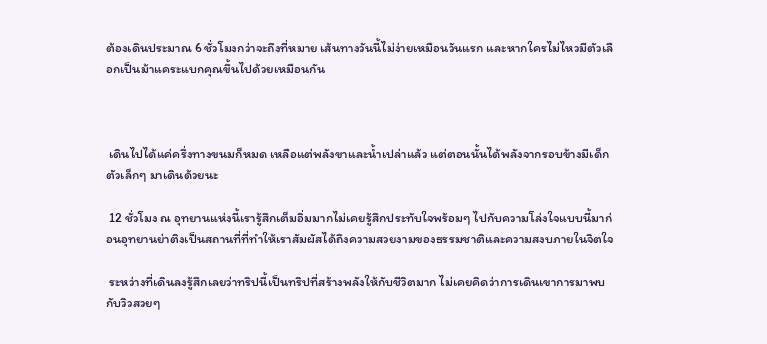ต้องเดินประมาณ 6 ชั่วโมงกว่าจะถึงที่หมาย เส้นทางวันนี้ไม่ง่ายเหมือนวันแรก และหากใครไม่ไหวมีตัวเลือกเป็นม้าแคระแบกคุณขึ้นไปด้วยเหมือนกัน



 เดินไปได้แค่ครึ่งทางขนมก็หมด เหลือแต่พลังขาและน้ำเปล่าแล้ว แต่ตอนนั้นได้พลังจากรอบข้างมีเด็กตัวเล็กๆ มาเดินด้วยนะ

 12 ชั่วโมง ณ อุทยานแห่งนี้เรารู้สึกเต็มอิ่มมากไม่เคยรู้สึกประทับใจพร้อมๆ ไปกับความโล่งใจแบบนี้มาก่อนอุทยานย่าติงเป็นสถานที่ที่ทำให้เราสัมผัสได้ถึงความสวยงามของธรรมชาติและความสงบภายในจิตใจ

 ระหว่างที่เดินลงรู้สึกเลยว่าทริปนี้เป็นทริปที่สร้างพลังให้กับชีวิตมาก ไม่เคยคิดว่าการเดินเขาการมาพบกับวิวสวยๆ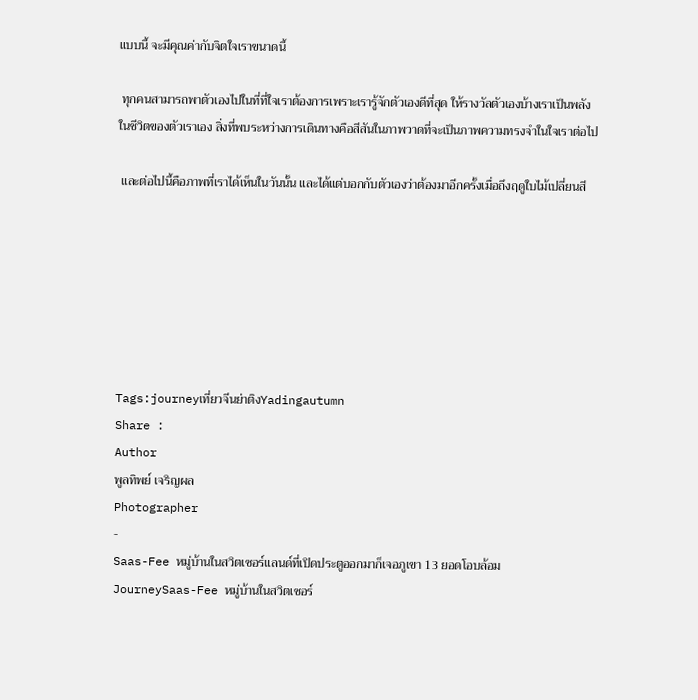แบบนี้ จะมีคุณค่ากับจิตใจเราขนาดนี้

 ทุกคนสามารถพาตัวเองไปในที่ที่ใจเราต้องการเพราะเรารู้จักตัวเองดีที่สุด ให้รางวัลตัวเองบ้างเราเป็นพลังในชีวิตของตัวเราเอง สิ่งที่พบระหว่างการเดินทางคือสีสันในภาพวาดที่จะเป็นภาพความทรงจำในใจเราต่อไป

 และต่อไปนี้คือภาพที่เราได้เห็นในวันนั้น และได้แต่บอกกับตัวเองว่าต้องมาอีกครั้งเมื่อถึงฤดูใบไม้เปลี่ยนสี







Tags:journeyเที่ยวจีนย่าติงYadingautumn
Share :
Author
พูลทิพย์ เจริญผล
Photographer
-
Saas-Fee หมู่บ้านในสวิตเซอร์แลนด์ที่เปิดประตูออกมาก็เจอภูเขา 13 ยอดโอบล้อม
JourneySaas-Fee หมู่บ้านในสวิตเซอร์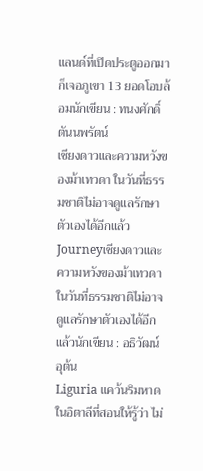แลนด์ที่เปิดประตูออกมาก็เจอภูเขา 13 ยอดโอบล้อมนักเขียน : ทนงศักดิ์ ตันนพรัตน์
เชียงดาวและความหวังของม้าเทวดา ในวันที่ธรรมชาติไม่อาจดูแลรักษาตัวเองได้อีกแล้ว
Journeyเชียงดาวและความหวังของม้าเทวดา ในวันที่ธรรมชาติไม่อาจดูแลรักษาตัวเองได้อีกแล้วนักเขียน : อธิวัฒน์ อุต้น
Liguria แคว้นริมหาดในอิตาลีที่สอนให้รู้ว่า ไม่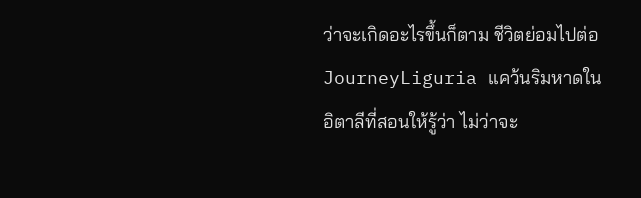ว่าจะเกิดอะไรขึ้นก็ตาม ชีวิตย่อมไปต่อ
JourneyLiguria แคว้นริมหาดในอิตาลีที่สอนให้รู้ว่า ไม่ว่าจะ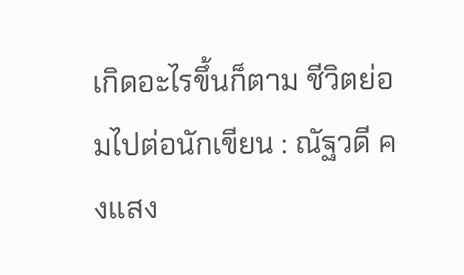เกิดอะไรขึ้นก็ตาม ชีวิตย่อมไปต่อนักเขียน : ณัฐวดี คงแสง